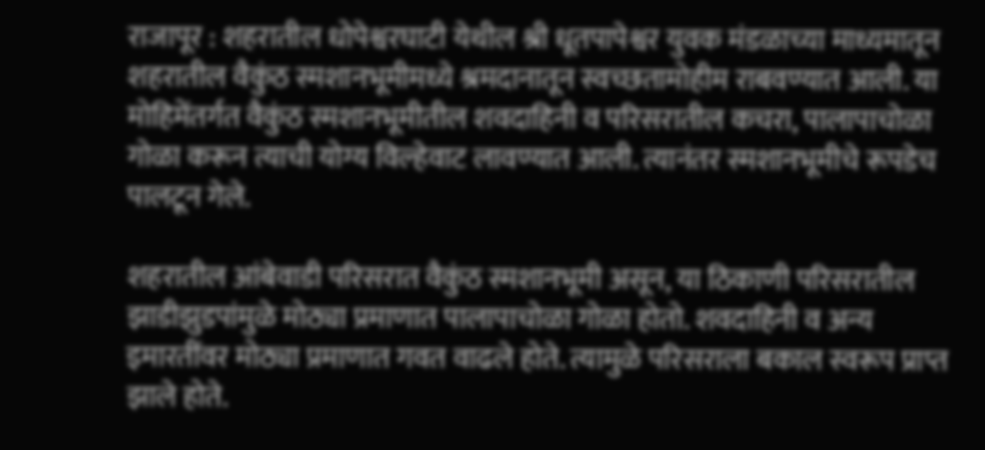राजापूर : शहरातील धोपेश्वरघाटी येथील श्री धूतपापेश्वर युवक मंडळाच्या माध्यमातून शहरातील वैकुंठ स्मशानभूमीमध्ये श्रमदानातून स्वच्छतामोहीम राबवण्यात आली. या मोहिमेंतर्गत वैकुंठ स्मशानभूमीतील शवदाहिनी व परिसरातील कचरा, पालापाचोळा गोळा करून त्याची योग्य विल्हेवाट लावण्यात आली. त्यानंतर स्मशानभूमीचे रूपडेच पालटून गेले.

शहरातील आंबेवाडी परिसरात वैकुंठ स्मशानभूमी असून, या ठिकाणी परिसरातील झाडीझुडपांमुळे मोठ्या प्रमाणात पालापाचोळा गोळा होतो. शवदाहिनी व अन्य इमारतींवर मोठ्या प्रमाणात गवत वाढले होते. त्यामुळे परिसराला बकाल स्वरूप प्राप्त झाले होते.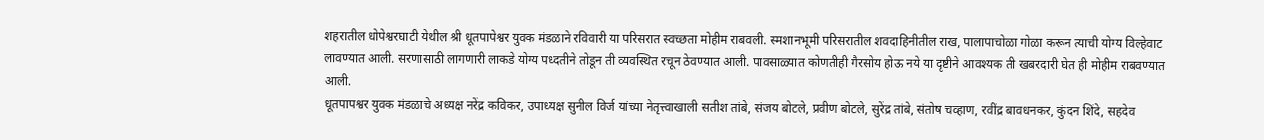शहरातील धोपेश्वरघाटी येथील श्री धूतपापेश्वर युवक मंडळाने रविवारी या परिसरात स्वच्छता मोहीम राबवली. स्मशानभूमी परिसरातील शवदाहिनीतील राख, पालापाचोळा गोळा करून त्याची योग्य विल्हेवाट लावण्यात आली. सरणासाठी लागणारी लाकडे योग्य पध्दतीने तोडून ती व्यवस्थित रचून ठेवण्यात आली. पावसाळ्यात कोणतीही गैरसोय होऊ नये या दृष्टीने आवश्यक ती खबरदारी घेत ही मोहीम राबवण्यात आली.
धूतपापश्वर युवक मंडळाचे अध्यक्ष नरेंद्र कविकर, उपाध्यक्ष सुनील विर्ज यांच्या नेतृत्त्वाखाली सतीश तांबे, संजय बोटले, प्रवीण बोटले, सुरेंद्र तांबे, संतोष चव्हाण, रवींद्र बावधनकर, कुंदन शिंदे, सहदेव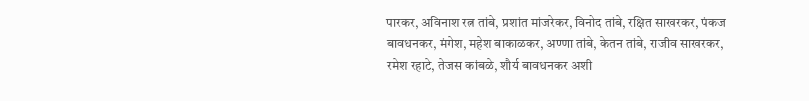पारकर, अविनाश रत्न तांबे, प्रशांत मांजरेकर, विनोद तांबे, रक्षित साखरकर, पंकज बावधनकर, मंगेश, महेश बाकाळकर, अण्णा तांबे, केतन तांबे, राजीव साखरकर, रमेश रहाटे, तेजस कांबळे, शौर्य बावधनकर अशी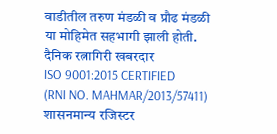वाडीतील तरुण मंडळी व प्रौढ मंडळी या मोहिमेत सहभागी झाली होती.
दैनिक रत्नागिरी खबरदार
ISO 9001:2015 CERTIFIED
(RNI NO. MAHMAR/2013/57411)
शासनमान्य रजिस्टर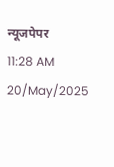न्यूजपेपर
11:28 AM 20/May/2025